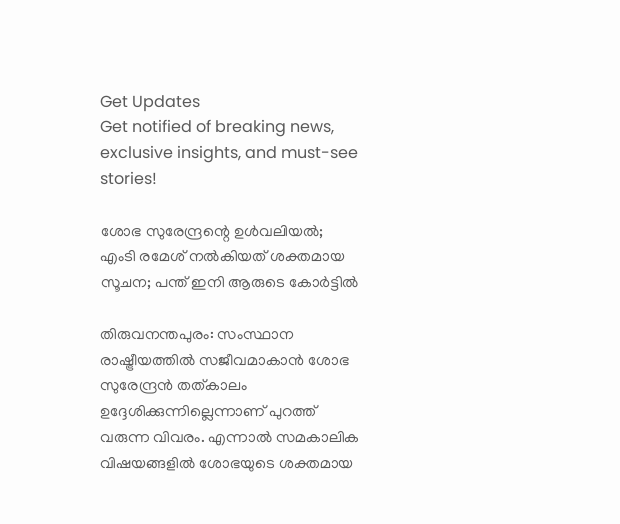Get Updates
Get notified of breaking news, exclusive insights, and must-see stories!

ശോഭ സുരേന്ദ്രന്റെ ഉള്‍വലിയല്‍; എംടി രമേശ് നല്‍കിയത് ശക്തമായ സൂചന; പന്ത് ഇനി ആരുടെ കോര്‍ട്ടില്‍

തിരുവനന്തപുരം: സംസ്ഥാന രാഷ്ട്രീയത്തില്‍ സജീവമാകാന്‍ ശോഭ സുരേന്ദ്രന്‍ തത്കാലം ഉദ്ദേശിക്കുന്നില്ലെന്നാണ് പുറത്ത് വരുന്ന വിവരം. എന്നാല്‍ സമകാലിക വിഷയങ്ങളില്‍ ശോഭയുടെ ശക്തമായ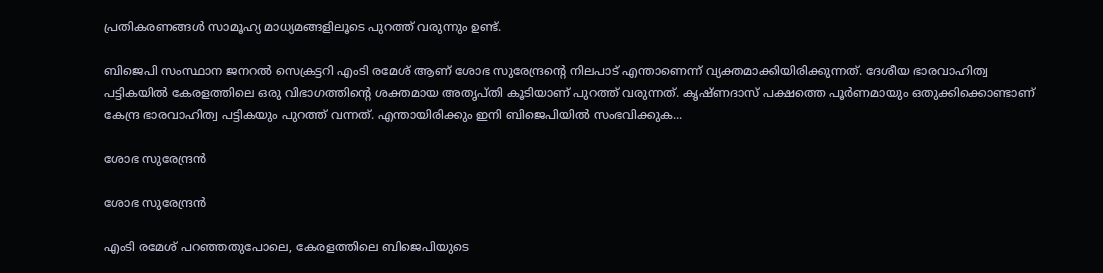പ്രതികരണങ്ങള്‍ സാമൂഹ്യ മാധ്യമങ്ങളിലൂടെ പുറത്ത് വരുന്നും ഉണ്ട്.

ബിജെപി സംസ്ഥാന ജനറല്‍ സെക്രട്ടറി എംടി രമേശ് ആണ് ശോഭ സുരേന്ദ്രന്റെ നിലപാട് എന്താണെന്ന് വ്യക്തമാക്കിയിരിക്കുന്നത്. ദേശീയ ഭാരവാഹിത്വ പട്ടികയില്‍ കേരളത്തിലെ ഒരു വിഭാഗത്തിന്റെ ശക്തമായ അതൃപ്തി കൂടിയാണ് പുറത്ത് വരുന്നത്. കൃഷ്ണദാസ് പക്ഷത്തെ പൂര്‍ണമായും ഒതുക്കിക്കൊണ്ടാണ് കേന്ദ്ര ഭാരവാഹിത്വ പട്ടികയും പുറത്ത് വന്നത്. എന്തായിരിക്കും ഇനി ബിജെപിയില്‍ സംഭവിക്കുക...

ശോഭ സുരേന്ദ്രന്‍

ശോഭ സുരേന്ദ്രന്‍

എംടി രമേശ് പറഞ്ഞതുപോലെ, കേരളത്തിലെ ബിജെപിയുടെ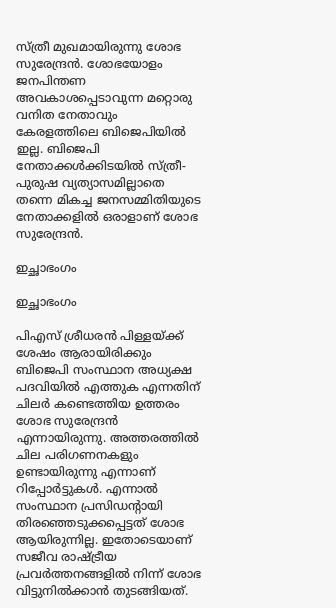സ്ത്രീ മുഖമായിരുന്നു ശോഭ സുരേന്ദ്രന്‍. ശോഭയോളം ജനപിന്തണ അവകാശപ്പെടാവുന്ന മറ്റൊരു വനിത നേതാവും കേരളത്തിലെ ബിജെപിയില്‍ ഇല്ല. ബിജെപി നേതാക്കള്‍ക്കിടയില്‍ സ്ത്രീ-പുരുഷ വ്യത്യാസമില്ലാതെ തന്നെ മികച്ച ജനസമ്മിതിയുടെ നേതാക്കളില്‍ ഒരാളാണ് ശോഭ സുരേന്ദ്രന്‍.

ഇച്ഛാഭംഗം

ഇച്ഛാഭംഗം

പിഎസ് ശ്രീധരന്‍ പിള്ളയ്ക്ക് ശേഷം ആരായിരിക്കും ബിജെപി സംസ്ഥാന അധ്യക്ഷ പദവിയില്‍ എത്തുക എന്നതിന് ചിലര്‍ കണ്ടെത്തിയ ഉത്തരം ശോഭ സുരേന്ദ്രന്‍ എന്നായിരുന്നു. അത്തരത്തില്‍ ചില പരിഗണനകളും ഉണ്ടായിരുന്നു എന്നാണ് റിപ്പോര്‍ട്ടുകള്‍. എന്നാല്‍ സംസ്ഥാന പ്രസിഡന്റായി തിരഞ്ഞെടുക്കപ്പെട്ടത് ശോഭ ആയിരുന്നില്ല. ഇതോടെയാണ് സജീവ രാഷ്ട്രീയ പ്രവര്‍ത്തനങ്ങളില്‍ നിന്ന് ശോഭ വിട്ടുനില്‍ക്കാന്‍ തുടങ്ങിയത്.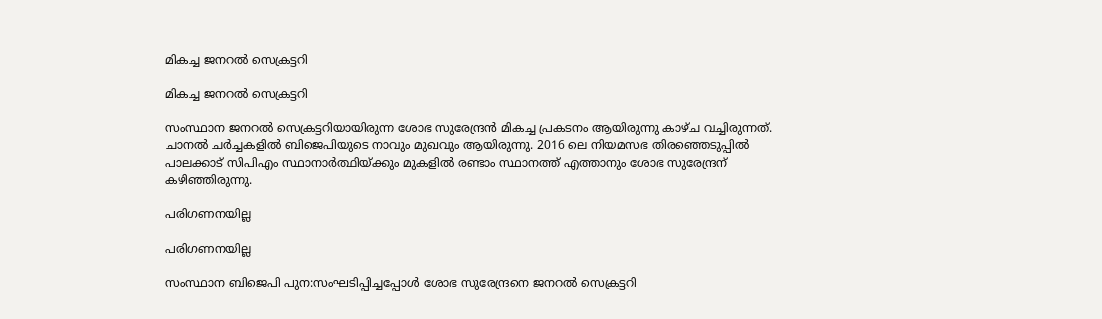മികച്ച ജനറല്‍ സെക്രട്ടറി

മികച്ച ജനറല്‍ സെക്രട്ടറി

സംസ്ഥാന ജനറല്‍ സെക്രട്ടറിയായിരുന്ന ശോഭ സുരേന്ദ്രന്‍ മികച്ച പ്രകടനം ആയിരുന്നു കാഴ്ച വച്ചിരുന്നത്. ചാനല്‍ ചര്‍ച്ചകളില്‍ ബിജെപിയുടെ നാവും മുഖവും ആയിരുന്നു. 2016 ലെ നിയമസഭ തിരഞ്ഞെടുപ്പില്‍ പാലക്കാട് സിപിഎം സ്ഥാനാര്‍ത്ഥിയ്ക്കും മുകളില്‍ രണ്ടാം സ്ഥാനത്ത് എത്താനും ശോഭ സുരേന്ദ്രന് കഴിഞ്ഞിരുന്നു.

പരിഗണനയില്ല

പരിഗണനയില്ല

സംസ്ഥാന ബിജെപി പുന:സംഘടിപ്പിച്ചപ്പോള്‍ ശോഭ സുരേന്ദ്രനെ ജനറല്‍ സെക്രട്ടറി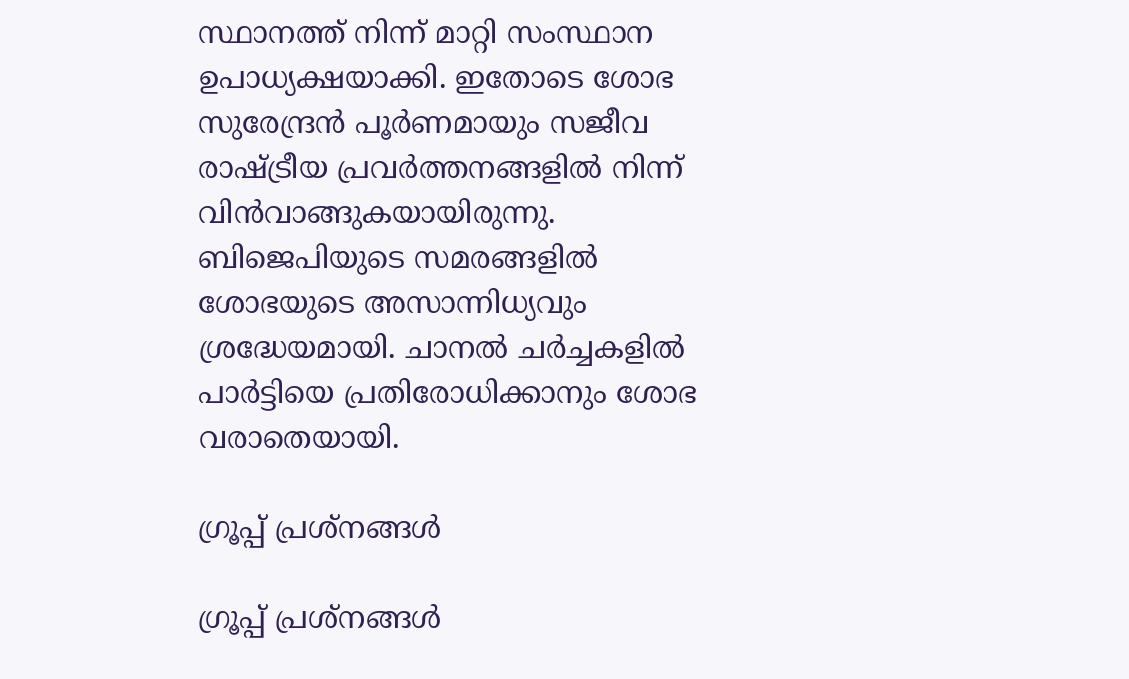സ്ഥാനത്ത് നിന്ന് മാറ്റി സംസ്ഥാന ഉപാധ്യക്ഷയാക്കി. ഇതോടെ ശോഭ സുരേന്ദ്രന്‍ പൂര്‍ണമായും സജീവ രാഷ്ട്രീയ പ്രവര്‍ത്തനങ്ങളില്‍ നിന്ന് വിന്‍വാങ്ങുകയായിരുന്നു. ബിജെപിയുടെ സമരങ്ങളില്‍ ശോഭയുടെ അസാന്നിധ്യവും ശ്രദ്ധേയമായി. ചാനല്‍ ചര്‍ച്ചകളില്‍ പാര്‍ട്ടിയെ പ്രതിരോധിക്കാനും ശോഭ വരാതെയായി.

ഗ്രൂപ്പ് പ്രശ്‌നങ്ങള്‍

ഗ്രൂപ്പ് പ്രശ്‌നങ്ങള്‍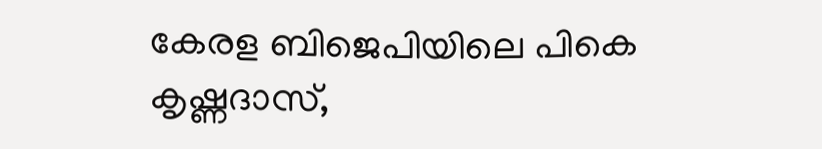കേരള ബിജെപിയിലെ പികെ കൃഷ്ണദാസ്,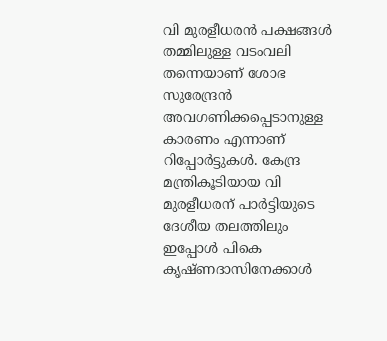വി മുരളീധരന്‍ പക്ഷങ്ങള്‍ തമ്മിലുള്ള വടംവലി തന്നെയാണ് ശോഭ സുരേന്ദ്രന്‍ അവഗണിക്കപ്പെടാനുള്ള കാരണം എന്നാണ് റിപ്പോര്‍ട്ടുകള്‍. കേന്ദ്ര മന്ത്രികൂടിയായ വി മുരളീധരന് പാര്‍ട്ടിയുടെ ദേശീയ തലത്തിലും ഇപ്പോള്‍ പികെ കൃഷ്ണദാസിനേക്കാള്‍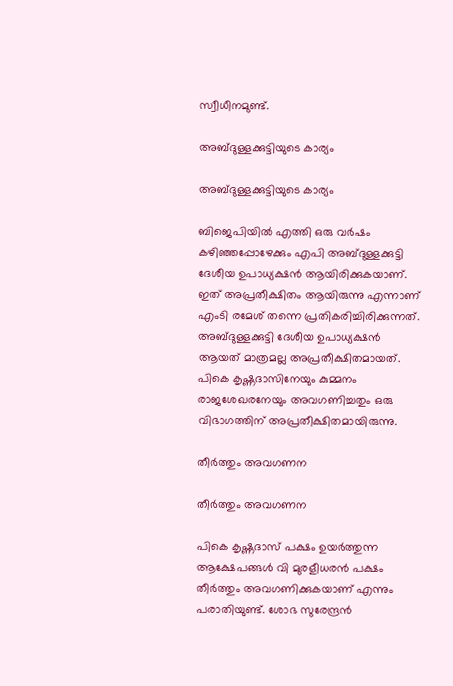സ്വീധീനമുണ്ട്.

അബ്ദുള്ളക്കുട്ടിയുടെ കാര്യം

അബ്ദുള്ളക്കുട്ടിയുടെ കാര്യം

ബിജെപിയില്‍ എത്തി ഒരു വര്‍ഷം കഴിഞ്ഞപ്പോഴേക്കും എപി അബ്ദുള്ളക്കുട്ടി ദേശീയ ഉപാധ്യക്ഷന്‍ ആയിരിക്കുകയാണ്. ഇത് അപ്രതീക്ഷിതം ആയിരുന്നു എന്നാണ് എംടി രമേശ് തന്നെ പ്രതികരിച്ചിരിക്കുന്നത്. അബ്ദുള്ളക്കുട്ടി ദേശീയ ഉപാധ്യക്ഷന്‍ ആയത് മാത്രമല്ല അപ്രതീക്ഷിതമായത്. പികെ കൃഷ്ണദാസിനേയും കുമ്മനം രാജശേഖരനേയും അവഗണിച്ചതും ഒരു വിഭാഗത്തിന് അപ്രതീക്ഷിതമായിരുന്നു.

തീര്‍ത്തും അവഗണന

തീര്‍ത്തും അവഗണന

പികെ കൃഷ്ണദാസ് പക്ഷം ഉയര്‍ത്തുന്ന ആക്ഷേപങ്ങള്‍ വി മുരളീധരന്‍ പക്ഷം തീര്‍ത്തും അവഗണിക്കുകയാണ് എന്നും പരാതിയുണ്ട്. ശോഭ സുരേന്ദ്രന്‍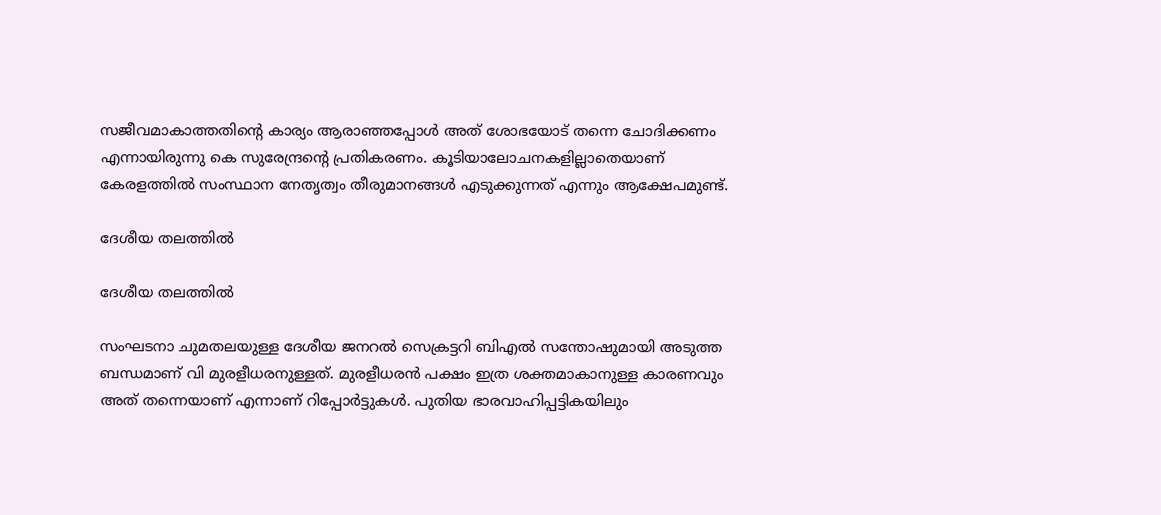സജീവമാകാത്തതിന്റെ കാര്യം ആരാഞ്ഞപ്പോള്‍ അത് ശോഭയോട് തന്നെ ചോദിക്കണം എന്നായിരുന്നു കെ സുരേന്ദ്രന്റെ പ്രതികരണം. കൂടിയാലോചനകളില്ലാതെയാണ് കേരളത്തില്‍ സംസ്ഥാന നേതൃത്വം തീരുമാനങ്ങള്‍ എടുക്കുന്നത് എന്നും ആക്ഷേപമുണ്ട്.

ദേശീയ തലത്തില്‍

ദേശീയ തലത്തില്‍

സംഘടനാ ചുമതലയുള്ള ദേശീയ ജനറല്‍ സെക്രട്ടറി ബിഎല്‍ സന്തോഷുമായി അടുത്ത ബന്ധമാണ് വി മുരളീധരനുള്ളത്. മുരളീധരന്‍ പക്ഷം ഇത്ര ശക്തമാകാനുള്ള കാരണവും അത് തന്നെയാണ് എന്നാണ് റിപ്പോര്‍ട്ടുകള്‍. പുതിയ ഭാരവാഹിപ്പട്ടികയിലും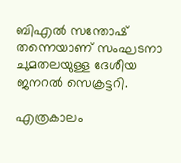ബിഎല്‍ സന്തോഷ് തന്നെയാണ് സംഘടനാ ചുമതലയുള്ള ദേശീയ ജനറല്‍ സെക്രട്ടറി.

എത്രകാലം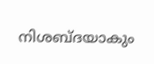നിശബ്ദയാകും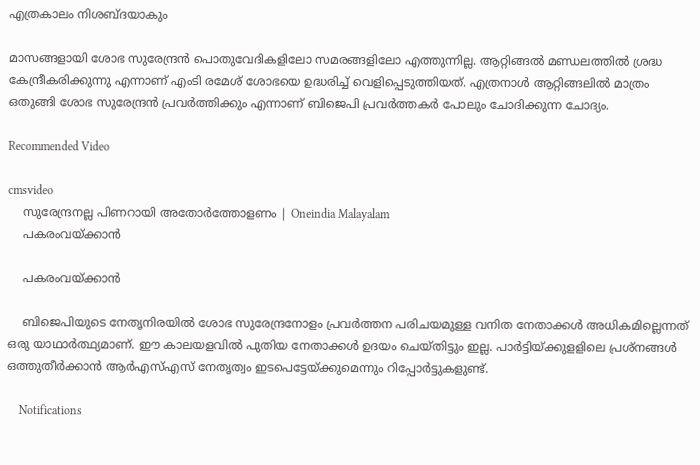എത്രകാലം നിശബ്ദയാകും

മാസങ്ങളായി ശോഭ സുരേന്ദ്രന്‍ പൊതുവേദികളിലോ സമരങ്ങളിലോ എത്തുന്നില്ല. ആറ്റിങ്ങല്‍ മണ്ഡലത്തില്‍ ശ്രദ്ധ കേന്ദ്രീകരിക്കുന്നു എന്നാണ് എംടി രമേശ് ശോഭയെ ഉദ്ധരിച്ച് വെളിപ്പെടുത്തിയത്. എത്രനാള്‍ ആറ്റിങ്ങലില്‍ മാത്രം ഒതുങ്ങി ശോഭ സുരേന്ദ്രന്‍ പ്രവര്‍ത്തിക്കും എന്നാണ് ബിജെപി പ്രവര്‍ത്തകര്‍ പോലും ചോദിക്കുന്ന ചോദ്യം.

Recommended Video

cmsvideo
    സുരേന്ദ്രനല്ല പിണറായി അതോര്‍ത്തോളണം | Oneindia Malayalam
    പകരംവയ്ക്കാന്‍

    പകരംവയ്ക്കാന്‍

    ബിജെപിയുടെ നേതൃനിരയില്‍ ശോഭ സുരേന്ദ്രനോളം പ്രവര്‍ത്തന പരിചയമുള്ള വനിത നേതാക്കള്‍ അധികമില്ലെന്നത് ഒരു യാഥാര്‍ത്ഥ്യമാണ്. ഈ കാലയളവില്‍ പുതിയ നേതാക്കള്‍ ഉദയം ചെയ്തിട്ടും ഇല്ല. പാര്‍ട്ടിയ്ക്കുളളിലെ പ്രശ്‌നങ്ങള്‍ ഒത്തുതീര്‍ക്കാന്‍ ആര്‍എസ്എസ് നേതൃത്വം ഇടപെട്ടേയ്ക്കുമെന്നും റിപ്പോര്‍ട്ടുകളുണ്ട്.

    Notifications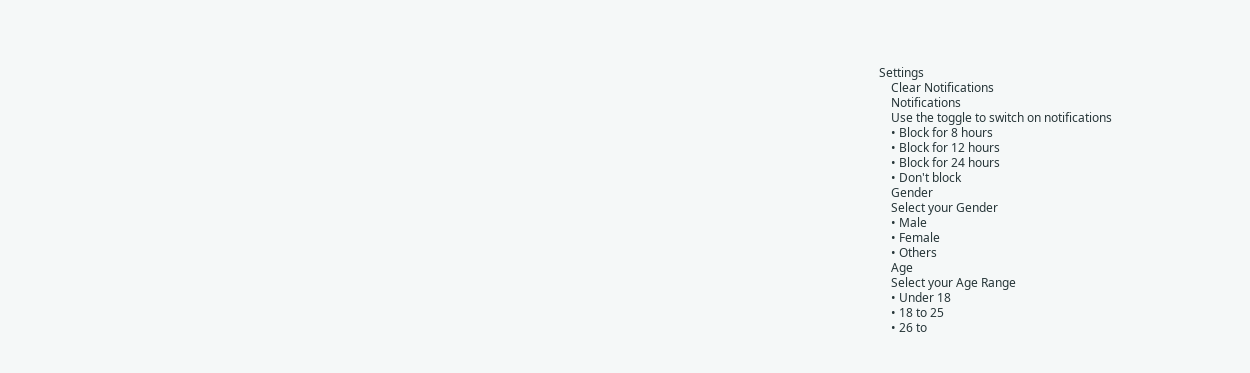Settings
    Clear Notifications
    Notifications
    Use the toggle to switch on notifications
    • Block for 8 hours
    • Block for 12 hours
    • Block for 24 hours
    • Don't block
    Gender
    Select your Gender
    • Male
    • Female
    • Others
    Age
    Select your Age Range
    • Under 18
    • 18 to 25
    • 26 to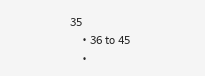35
    • 36 to 45
    •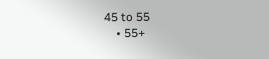45 to 55
    • 55+